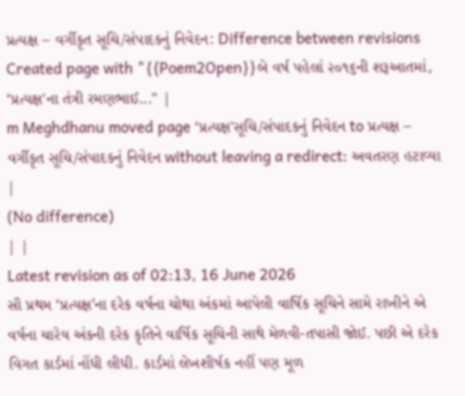પ્રત્યક્ષ – વર્ગીકૃત સૂચિ/સંપાદકનું નિવેદન: Difference between revisions
Created page with "{{Poem2Open}}બે વર્ષ પહેલાં ૨૦૧૬ની શરૂઆતમાં, ‘પ્રત્યક્ષ'ના તંત્રી રમણભાઈ..." |
m Meghdhanu moved page ‘પ્રત્યક્ષ'સૂચિ/સંપાદકનું નિવેદન to પ્રત્યક્ષ – વર્ગીકૃત સૂચિ/સંપાદકનું નિવેદન without leaving a redirect: અવતરણ હટાવ્યા |
(No difference)
| |
Latest revision as of 02:13, 16 June 2026
સૌ પ્રથમ ‘પ્રત્યક્ષ’ના દરેક વર્ષના ચોથા અંકમાં આપેલી વાર્ષિક સૂચિને સામે રાખીને એ વર્ષના ચારેય અંકની દરેક કૃતિને વાર્ષિક સૂચિની સાથે મેળવી-તપાસી જોઈ. પછી એ દરેક વિગત કાર્ડમાં નોંધી લીધી. કાર્ડમાં લેખશીર્ષક નહીં પણ મૂળ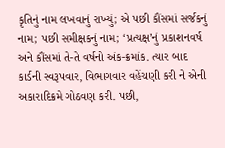કૃતિનું નામ લખવાનું રાખ્યું; એ પછી કૌંસમાં સર્જકનું નામ; પછી સમીક્ષકનું નામ; ‘પ્રત્યક્ષ’નું પ્રકાશનવર્ષ અને કૌંસમાં તે-તે વર્ષનો અંક-ક્રમાંક. ત્યાર બાદ કાર્ડની સ્વરૂપવાર, વિભાગવાર વહેંચણી કરી ને એની અકારાદિક્રમે ગોઠવણ કરી. પછી,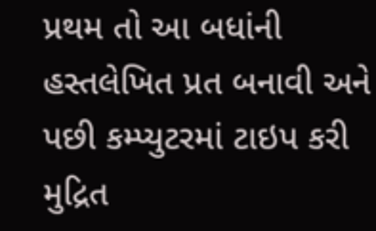પ્રથમ તો આ બધાંની હસ્તલેખિત પ્રત બનાવી અને પછી કમ્પ્યુટરમાં ટાઇપ કરી મુદ્રિત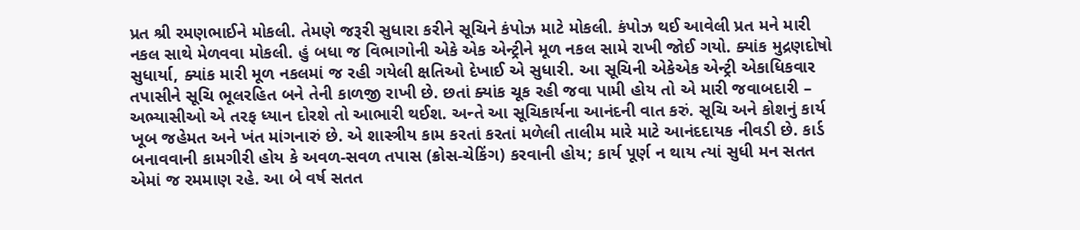પ્રત શ્રી રમણભાઈને મોકલી. તેમણે જરૂરી સુધારા કરીને સૂચિને કંપોઝ માટે મોકલી. કંપોઝ થઈ આવેલી પ્રત મને મારી નકલ સાથે મેળવવા મોકલી. હું બધા જ વિભાગોની એકે એક એન્ટ્રીને મૂળ નકલ સામે રાખી જોઈ ગયો. ક્યાંક મુદ્રણદોષો સુધાર્યા, ક્યાંક મારી મૂળ નકલમાં જ રહી ગયેલી ક્ષતિઓ દેખાઈ એ સુધારી. આ સૂચિની એકેએક એન્ટ્રી એકાધિકવાર તપાસીને સૂચિ ભૂલરહિત બને તેની કાળજી રાખી છે. છતાં ક્યાંક ચૂક રહી જવા પામી હોય તો એ મારી જવાબદારી – અભ્યાસીઓ એ તરફ ધ્યાન દોરશે તો આભારી થઈશ. અન્તે આ સૂચિકાર્યના આનંદની વાત કરું. સૂચિ અને કોશનું કાર્ય ખૂબ જહેમત અને ખંત માંગનારું છે. એ શાસ્ત્રીય કામ કરતાં કરતાં મળેલી તાલીમ મારે માટે આનંદદાયક નીવડી છે. કાર્ડ બનાવવાની કામગીરી હોય કે અવળ-સવળ તપાસ (ક્રોસ-ચેકિંગ) કરવાની હોય; કાર્ય પૂર્ણ ન થાય ત્યાં સુધી મન સતત એમાં જ રમમાણ રહે. આ બે વર્ષ સતત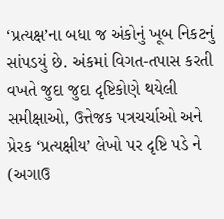‘પ્રત્યક્ષ’ના બધા જ અંકોનું ખૂબ નિકટનું સાંપડયું છે. અંકમાં વિગત-તપાસ કરતી વખતે જુદા જુદા દૃષ્ટિકોણે થયેલી સમીક્ષાઓ, ઉત્તેજક પત્રચર્ચાઓ અને પ્રેરક ‘પ્રત્યક્ષીય’ લેખો પર દૃષ્ટિ પડે ને (અગાઉ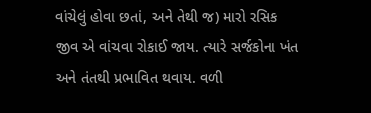વાંચેલું હોવા છતાં, અને તેથી જ) મારો રસિક જીવ એ વાંચવા રોકાઈ જાય. ત્યારે સર્જકોના ખંત અને તંતથી પ્રભાવિત થવાય. વળી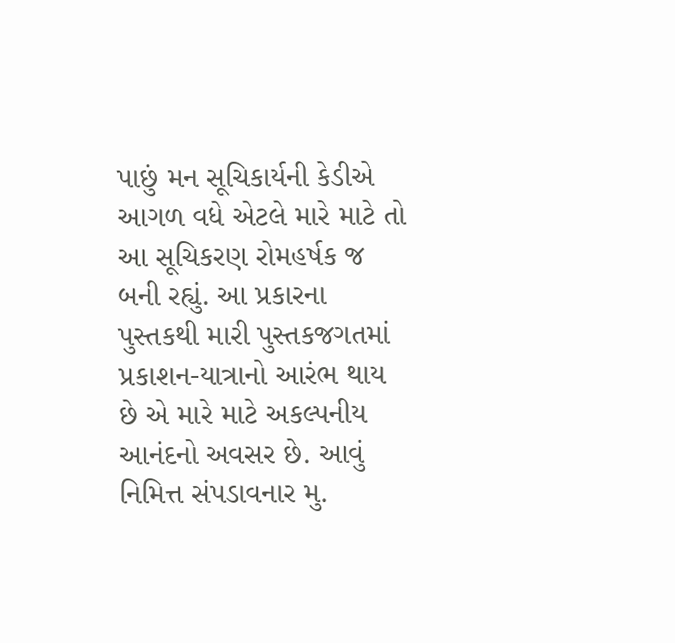પાછું મન સૂચિકાર્યની કેડીએ આગળ વધે એટલે મારે માટે તો આ સૂચિકરણ રોમહર્ષક જ બની રહ્યું. આ પ્રકારના પુસ્તકથી મારી પુસ્તકજગતમાં પ્રકાશન-યાત્રાનો આરંભ થાય છે એ મારે માટે અકલ્પનીય આનંદનો અવસર છે. આવું નિમિત્ત સંપડાવનાર મુ.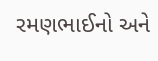રમણભાઈનો અને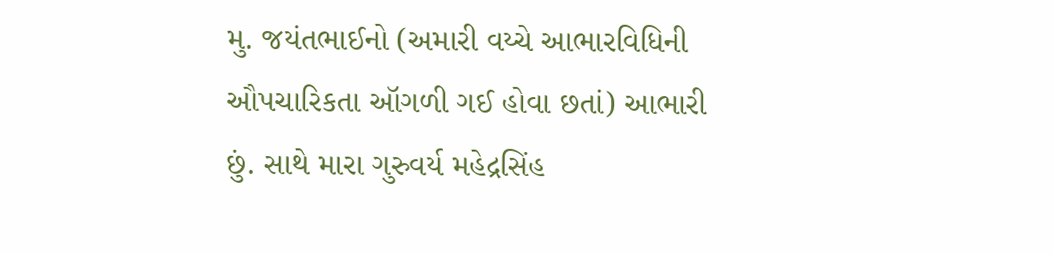મુ. જયંતભાઈનો (અમારી વય્ચે આભારવિધિની ઔપચારિકતા ઑગળી ગઈ હોવા છતાં) આભારી છું. સાથે મારા ગુરુવર્ય મહેદ્રસિંહ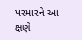પરમારને આ ક્ષણે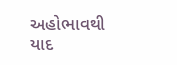અહોભાવથી યાદ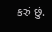કરું છું.